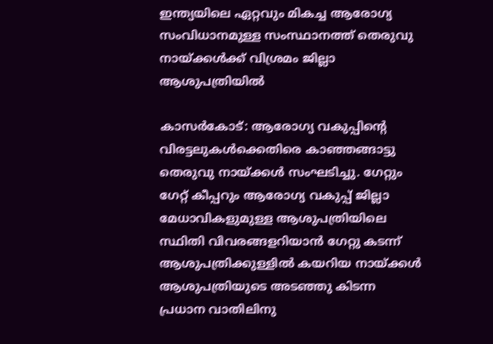ഇന്ത്യയിലെ ഏറ്റവും മികച്ച ആരോഗ്യ സംവിധാനമുള്ള സംസ്ഥാനത്ത് തെരുവു നായ്ക്കള്‍ക്ക് വിശ്രമം ജില്ലാ ആശുപത്രിയില്‍

കാസര്‍കോട്: ആരോഗ്യ വകുപ്പിന്റെ വിരട്ടലുകള്‍ക്കെതിരെ കാഞ്ഞങ്ങാട്ടു തെരുവു നായ്ക്കള്‍ സംഘടിച്ചു. ഗേറ്റും ഗേറ്റ് കീപ്പറും ആരോഗ്യ വകുപ്പ് ജില്ലാ മേധാവികളുമുള്ള ആശുപത്രിയിലെ സ്ഥിതി വിവരങ്ങളറിയാന്‍ ഗേറ്റു കടന്ന് ആശുപത്രിക്കുള്ളില്‍ കയറിയ നായ്ക്കള്‍ ആശുപത്രിയുടെ അടഞ്ഞു കിടന്ന പ്രധാന വാതിലിനു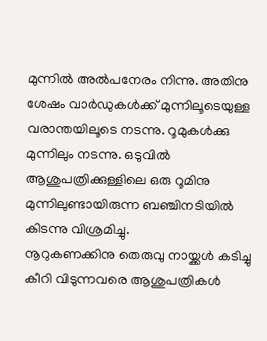മുന്നില്‍ അല്‍പനേരം നിന്നു. അതിനു ശേഷം വാര്‍ഡുകള്‍ക്ക് മുന്നിലൂടെയുള്ള വരാന്തയിലൂടെ നടന്നു. റൂമുകള്‍ക്കു മുന്നിലും നടന്നു. ഒടുവില്‍ ആശുപത്രിക്കുള്ളിലെ ഒരു റൂമിനു മുന്നിലുണ്ടായിരുന്ന ബഞ്ചിനടിയില്‍ കിടന്നു വിശ്രമിച്ചു.
നൂറുകണക്കിനു തെരുവു നായ്ക്കള്‍ കടിച്ചു കീറി വിടുന്നവരെ ആശുപത്രികള്‍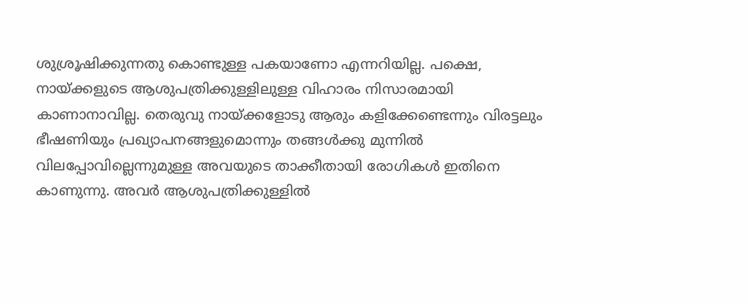ശുശ്രൂഷിക്കുന്നതു കൊണ്ടുള്ള പകയാണോ എന്നറിയില്ല. പക്ഷെ, നായ്ക്കളുടെ ആശുപത്രിക്കുള്ളിലുള്ള വിഹാരം നിസാരമായി കാണാനാവില്ല. തെരുവു നായ്ക്കളോടു ആരും കളിക്കേണ്ടെന്നും വിരട്ടലും ഭീഷണിയും പ്രഖ്യാപനങ്ങളുമൊന്നും തങ്ങള്‍ക്കു മുന്നില്‍ വിലപ്പോവില്ലെന്നുമുള്ള അവയുടെ താക്കീതായി രോഗികള്‍ ഇതിനെ കാണുന്നു. അവര്‍ ആശുപത്രിക്കുള്ളില്‍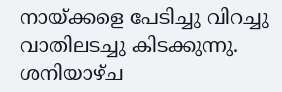നായ്ക്കളെ പേടിച്ചു വിറച്ചു വാതിലടച്ചു കിടക്കുന്നു. ശനിയാഴ്ച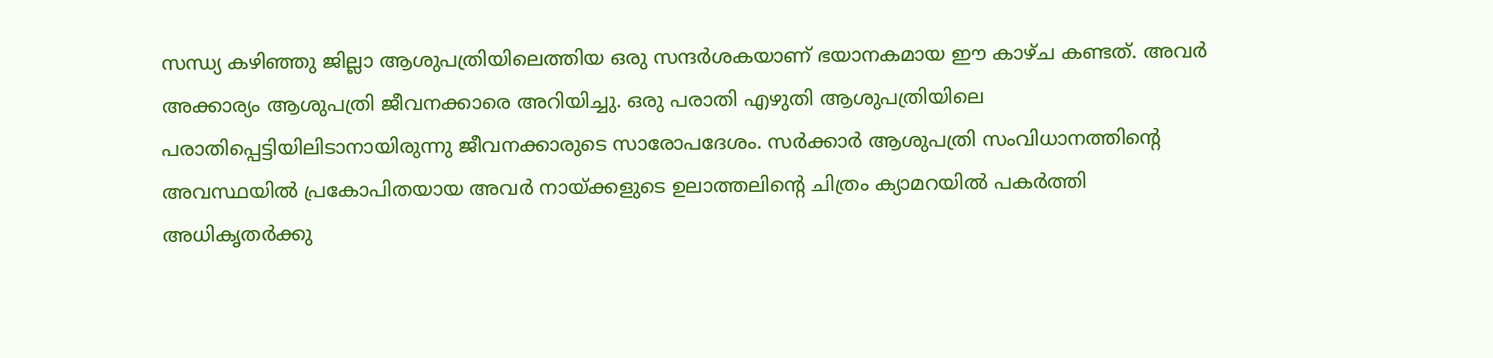സന്ധ്യ കഴിഞ്ഞു ജില്ലാ ആശുപത്രിയിലെത്തിയ ഒരു സന്ദര്‍ശകയാണ് ഭയാനകമായ ഈ കാഴ്ച കണ്ടത്. അവര്‍ അക്കാര്യം ആശുപത്രി ജീവനക്കാരെ അറിയിച്ചു. ഒരു പരാതി എഴുതി ആശുപത്രിയിലെ പരാതിപ്പെട്ടിയിലിടാനായിരുന്നു ജീവനക്കാരുടെ സാരോപദേശം. സര്‍ക്കാര്‍ ആശുപത്രി സംവിധാനത്തിന്റെ അവസ്ഥയില്‍ പ്രകോപിതയായ അവര്‍ നായ്ക്കളുടെ ഉലാത്തലിന്റെ ചിത്രം ക്യാമറയില്‍ പകര്‍ത്തി അധികൃതര്‍ക്കു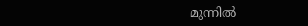മുന്നില്‍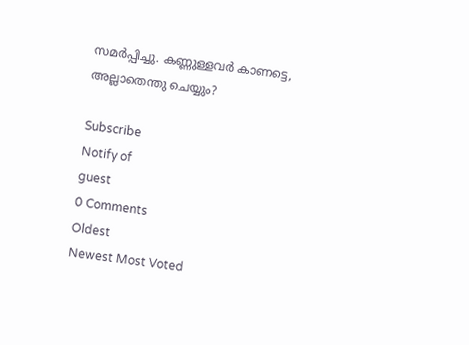സമര്‍പ്പിച്ചു. കണ്ണുള്ളവര്‍ കാണട്ടെ, അല്ലാതെന്തു ചെയ്യും?

Subscribe
Notify of
guest
0 Comments
Oldest
Newest Most Voted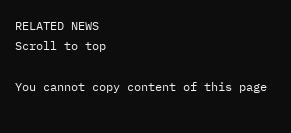RELATED NEWS
Scroll to top

You cannot copy content of this page